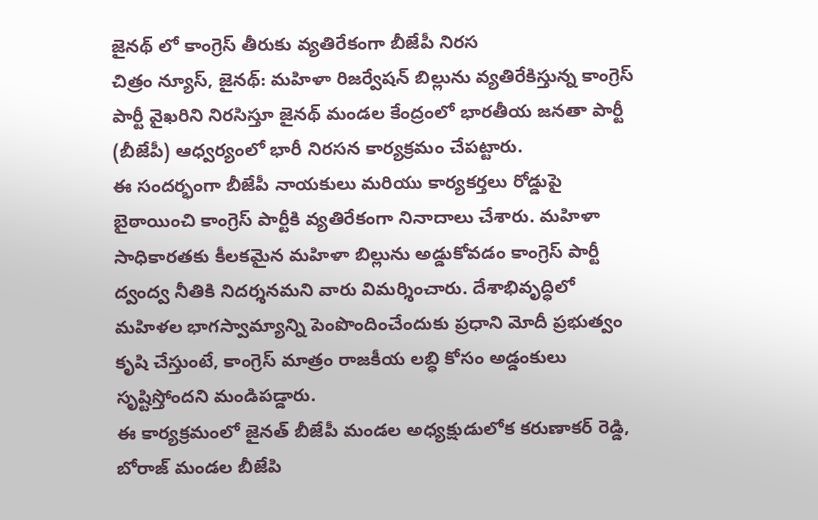జైనథ్ లో కాంగ్రెస్ తీరుకు వ్యతిరేకంగా బీజేపీ నిరస
చిత్రం న్యూస్, జైనథ్: మహిళా రిజర్వేషన్ బిల్లును వ్యతిరేకిస్తున్న కాంగ్రెస్ పార్టీ వైఖరిని నిరసిస్తూ జైనథ్ మండల కేంద్రంలో భారతీయ జనతా పార్టీ (బీజేపీ) ఆధ్వర్యంలో భారీ నిరసన కార్యక్రమం చేపట్టారు.
ఈ సందర్భంగా బీజేపీ నాయకులు మరియు కార్యకర్తలు రోడ్డుపై బైఠాయించి కాంగ్రెస్ పార్టీకి వ్యతిరేకంగా నినాదాలు చేశారు. మహిళా సాధికారతకు కీలకమైన మహిళా బిల్లును అడ్డుకోవడం కాంగ్రెస్ పార్టీ ద్వంద్వ నీతికి నిదర్శనమని వారు విమర్శించారు. దేశాభివృద్ధిలో మహిళల భాగస్వామ్యాన్ని పెంపొందించేందుకు ప్రధాని మోదీ ప్రభుత్వం కృషి చేస్తుంటే, కాంగ్రెస్ మాత్రం రాజకీయ లబ్ధి కోసం అడ్డంకులు సృష్టిస్తోందని మండిపడ్డారు.
ఈ కార్యక్రమంలో జైనత్ బీజేపీ మండల అధ్యక్షుడులోక కరుణాకర్ రెడ్డి, బోరాజ్ మండల బీజేపి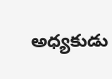అధ్యకుడు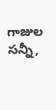గాజుల సన్నీ,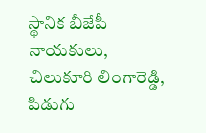స్థానిక బీజేపీ నాయకులు, చిలుకూరి లింగారెడ్డి, పిడుగు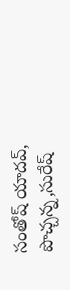సంతోష్ యాదవ్, పొచ్చన్న,సురేష్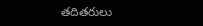తదితరులు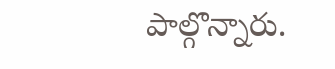పాల్గొన్నారు.